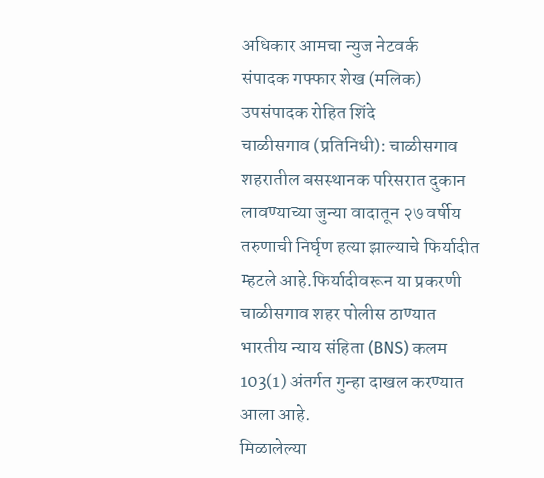अधिकार आमचा न्युज नेटवर्क
संपादक गफ्फार शेख (मलिक)
उपसंपादक रोहित शिंदे
चाळीसगाव (प्रतिनिधी): चाळीसगाव शहरातील बसस्थानक परिसरात दुकान लावण्याच्या जुन्या वादातून २७ वर्षीय तरुणाची निर्घृण हत्या झाल्याचे फिर्यादीत म्हटले आहे.फिर्यादीवरून या प्रकरणी चाळीसगाव शहर पोलीस ठाण्यात भारतीय न्याय संहिता (BNS) कलम 103(1) अंतर्गत गुन्हा दाखल करण्यात आला आहे.
मिळालेल्या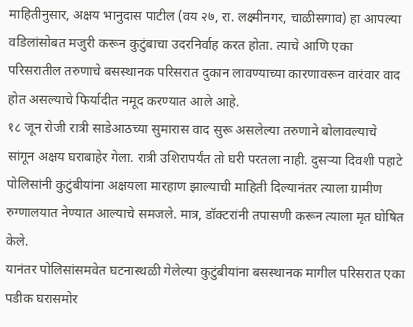माहितीनुसार, अक्षय भानुदास पाटील (वय २७, रा. लक्ष्मीनगर, चाळीसगाव) हा आपल्या वडिलांसोबत मजुरी करून कुटुंबाचा उदरनिर्वाह करत होता. त्याचे आणि एका परिसरातील तरुणाचे बसस्थानक परिसरात दुकान लावण्याच्या कारणावरून वारंवार वाद होत असल्याचे फिर्यादीत नमूद करण्यात आले आहे.
१८ जून रोजी रात्री साडेआठच्या सुमारास वाद सुरू असलेल्या तरुणाने बोलावल्याचे सांगून अक्षय घराबाहेर गेला. रात्री उशिरापर्यंत तो घरी परतला नाही. दुसऱ्या दिवशी पहाटे पोलिसांनी कुटुंबीयांना अक्षयला मारहाण झाल्याची माहिती दिल्यानंतर त्याला ग्रामीण रुग्णालयात नेण्यात आल्याचे समजले. मात्र, डॉक्टरांनी तपासणी करून त्याला मृत घोषित केले.
यानंतर पोलिसांसमवेत घटनास्थळी गेलेल्या कुटुंबीयांना बसस्थानक मागील परिसरात एका पडीक घरासमोर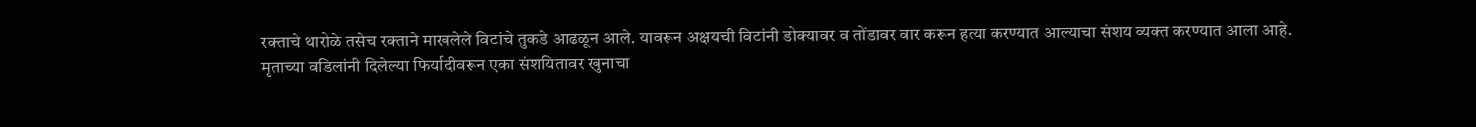रक्ताचे थारोळे तसेच रक्ताने माखलेले विटांचे तुकडे आढळून आले. यावरून अक्षयची विटांनी डोक्यावर व तोंडावर वार करून हत्या करण्यात आल्याचा संशय व्यक्त करण्यात आला आहे.
मृताच्या वडिलांनी दिलेल्या फिर्यादीवरून एका संशयितावर खुनाचा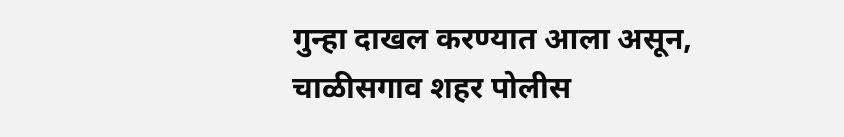गुन्हा दाखल करण्यात आला असून, चाळीसगाव शहर पोलीस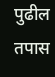पुढील तपास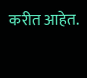करीत आहेत.